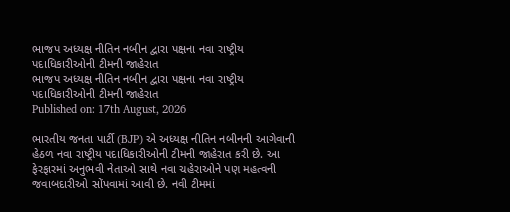ભાજપ અધ્યક્ષ નીતિન નબીન દ્વારા પક્ષના નવા રાષ્ટ્રીય પદાધિકારીઓની ટીમની જાહેરાત
ભાજપ અધ્યક્ષ નીતિન નબીન દ્વારા પક્ષના નવા રાષ્ટ્રીય પદાધિકારીઓની ટીમની જાહેરાત
Published on: 17th August, 2026

ભારતીય જનતા પાર્ટી (BJP) એ અધ્યક્ષ નીતિન નબીનની આગેવાની હેઠળ નવા રાષ્ટ્રીય પદાધિકારીઓની ટીમની જાહેરાત કરી છે. આ ફેરફારમાં અનુભવી નેતાઓ સાથે નવા ચહેરાઓને પણ મહત્વની જવાબદારીઓ સોંપવામાં આવી છે. નવી ટીમમાં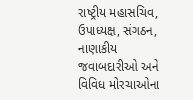રાષ્ટ્રીય મહાસચિવ, ઉપાધ્યક્ષ, સંગઠન, નાણાકીય જવાબદારીઓ અને વિવિધ મોરચાઓના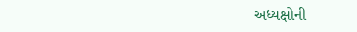અધ્યક્ષોની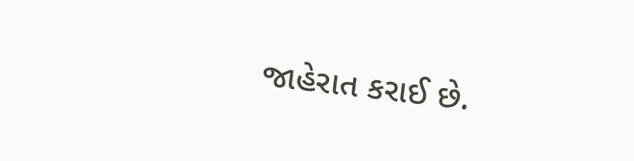જાહેરાત કરાઈ છે.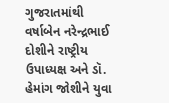ગુજરાતમાંથી વર્ષાબેન નરેન્દ્રભાઈ દોશીને રાષ્ટ્રીય ઉપાધ્યક્ષ અને ડૉ. હેમાંગ જોશીને યુવા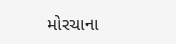મોરચાના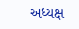અધ્યક્ષ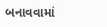બનાવવામાં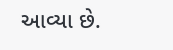આવ્યા છે.